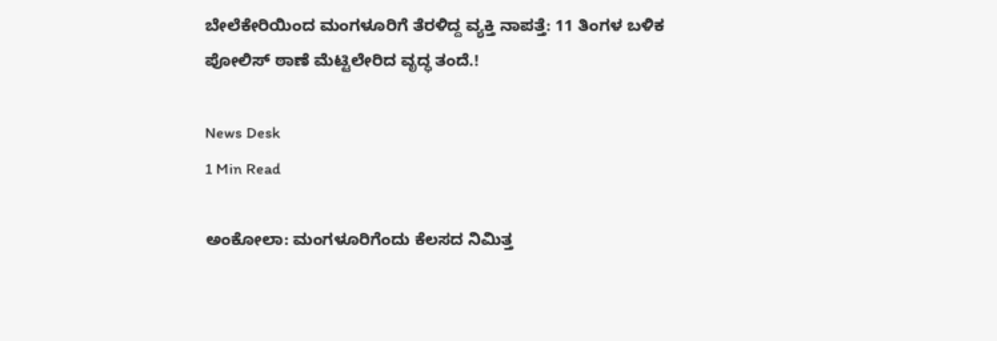ಬೇಲೆಕೇರಿಯಿಂದ ಮಂಗಳೂರಿಗೆ ತೆರಳಿದ್ದ ವ್ಯಕ್ತಿ ನಾಪತ್ತೆ: 11 ತಿಂಗಳ ಬಳಿಕ ಪೋಲಿಸ್ ಠಾಣೆ ಮೆಟ್ಟಿಲೇರಿದ ವೃದ್ಧ ತಂದೆ.!

News Desk
1 Min Read

ಅಂಕೋಲಾ: ಮಂಗಳೂರಿಗೆಂದು ಕೆಲಸದ ನಿಮಿತ್ತ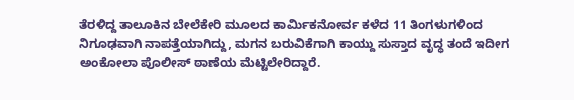ತೆರಳಿದ್ದ ತಾಲೂಕಿನ ಬೇಲೆಕೇರಿ ಮೂಲದ ಕಾರ್ಮಿಕನೋರ್ವ ಕಳೆದ 11 ತಿಂಗಳುಗಳಿಂದ ನಿಗೂಢವಾಗಿ ನಾಪತ್ತೆಯಾಗಿದ್ದು, ಮಗನ ಬರುವಿಕೆಗಾಗಿ ಕಾಯ್ದು ಸುಸ್ತಾದ ವೃದ್ಧ ತಂದೆ ಇದೀಗ ಅಂಕೋಲಾ ಪೊಲೀಸ್ ಠಾಣೆಯ ಮೆಟ್ಟಿಲೇರಿದ್ದಾರೆ.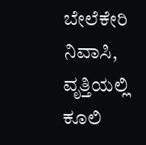ಬೇಲೆಕೇರಿ ನಿವಾಸಿ, ವೃತ್ತಿಯಲ್ಲಿ ಕೂಲಿ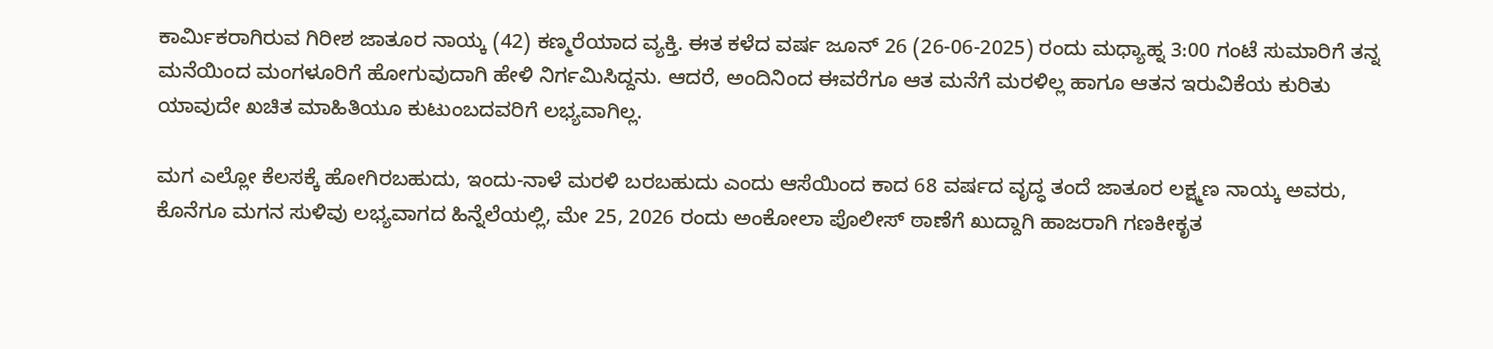ಕಾರ್ಮಿಕರಾಗಿರುವ ಗಿರೀಶ ಜಾತೂರ ನಾಯ್ಕ (42) ಕಣ್ಮರೆಯಾದ ವ್ಯಕ್ತಿ. ಈತ ಕಳೆದ ವರ್ಷ ಜೂನ್ 26 (26-06-2025) ರಂದು ಮಧ್ಯಾಹ್ನ 3:00 ಗಂಟೆ ಸುಮಾರಿಗೆ ತನ್ನ ಮನೆಯಿಂದ ಮಂಗಳೂರಿಗೆ ಹೋಗುವುದಾಗಿ ಹೇಳಿ ನಿರ್ಗಮಿಸಿದ್ದನು. ಆದರೆ, ಅಂದಿನಿಂದ ಈವರೆಗೂ ಆತ ಮನೆಗೆ ಮರಳಿಲ್ಲ ಹಾಗೂ ಆತನ ಇರುವಿಕೆಯ ಕುರಿತು ಯಾವುದೇ ಖಚಿತ ಮಾಹಿತಿಯೂ ಕುಟುಂಬದವರಿಗೆ ಲಭ್ಯವಾಗಿಲ್ಲ.

ಮಗ ಎಲ್ಲೋ ಕೆಲಸಕ್ಕೆ ಹೋಗಿರಬಹುದು, ಇಂದು-ನಾಳೆ ಮರಳಿ ಬರಬಹುದು ಎಂದು ಆಸೆಯಿಂದ ಕಾದ 68 ವರ್ಷದ ವೃದ್ಧ ತಂದೆ ಜಾತೂರ ಲಕ್ಷ್ಮಣ ನಾಯ್ಕ ಅವರು, ಕೊನೆಗೂ ಮಗನ ಸುಳಿವು ಲಭ್ಯವಾಗದ ಹಿನ್ನೆಲೆಯಲ್ಲಿ, ಮೇ 25, 2026 ರಂದು ಅಂಕೋಲಾ ಪೊಲೀಸ್ ಠಾಣೆಗೆ ಖುದ್ದಾಗಿ ಹಾಜರಾಗಿ ಗಣಕೀಕೃತ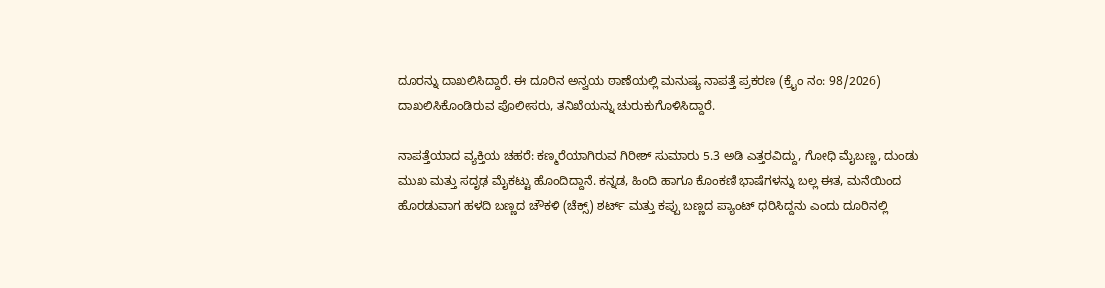ದೂರನ್ನು ದಾಖಲಿಸಿದ್ದಾರೆ. ಈ ದೂರಿನ ಅನ್ವಯ ಠಾಣೆಯಲ್ಲಿ ಮನುಷ್ಯ ನಾಪತ್ತೆ ಪ್ರಕರಣ (ಕ್ರೈಂ ನಂ: 98/2026) ದಾಖಲಿಸಿಕೊಂಡಿರುವ ಪೊಲೀಸರು, ತನಿಖೆಯನ್ನು ಚುರುಕುಗೊಳಿಸಿದ್ದಾರೆ.

ನಾಪತ್ತೆಯಾದ ವ್ಯಕ್ತಿಯ ಚಹರೆ: ಕಣ್ಮರೆಯಾಗಿರುವ ಗಿರೀಶ್ ಸುಮಾರು 5.3 ಅಡಿ ಎತ್ತರವಿದ್ದು, ಗೋಧಿ ಮೈಬಣ್ಣ, ದುಂಡು ಮುಖ ಮತ್ತು ಸದೃಢ ಮೈಕಟ್ಟು ಹೊಂದಿದ್ದಾನೆ. ಕನ್ನಡ, ಹಿಂದಿ ಹಾಗೂ ಕೊಂಕಣಿ ಭಾಷೆಗಳನ್ನು ಬಲ್ಲ ಈತ, ಮನೆಯಿಂದ ಹೊರಡುವಾಗ ಹಳದಿ ಬಣ್ಣದ ಚೌಕಳಿ (ಚೆಕ್ಸ್) ಶರ್ಟ್ ಮತ್ತು ಕಪ್ಪು ಬಣ್ಣದ ಪ್ಯಾಂಟ್ ಧರಿಸಿದ್ದನು ಎಂದು ದೂರಿನಲ್ಲಿ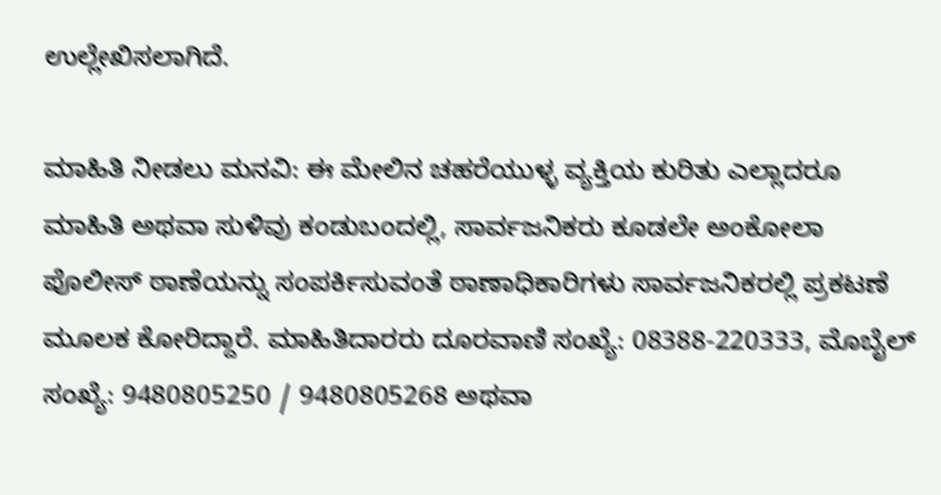ಉಲ್ಲೇಖಿಸಲಾಗಿದೆ.

ಮಾಹಿತಿ ನೀಡಲು ಮನವಿ: ಈ ಮೇಲಿನ ಚಹರೆಯುಳ್ಳ ವ್ಯಕ್ತಿಯ ಕುರಿತು ಎಲ್ಲಾದರೂ ಮಾಹಿತಿ ಅಥವಾ ಸುಳಿವು ಕಂಡುಬಂದಲ್ಲಿ, ಸಾರ್ವಜನಿಕರು ಕೂಡಲೇ ಅಂಕೋಲಾ ಪೊಲೀಸ್ ಠಾಣೆಯನ್ನು ಸಂಪರ್ಕಿಸುವಂತೆ ಠಾಣಾಧಿಕಾರಿಗಳು ಸಾರ್ವಜನಿಕರಲ್ಲಿ ಪ್ರಕಟಣೆ ಮೂಲಕ ಕೋರಿದ್ದಾರೆ. ಮಾಹಿತಿದಾರರು ದೂರವಾಣಿ ಸಂಖ್ಯೆ: 08388-220333, ಮೊಬೈಲ್ ಸಂಖ್ಯೆ: 9480805250 / 9480805268 ಅಥವಾ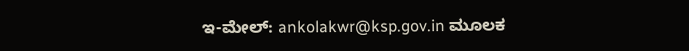ಇ-ಮೇಲ್: ankolakwr@ksp.gov.in ಮೂಲಕ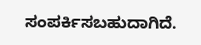ಸಂಪರ್ಕಿಸಬಹುದಾಗಿದೆ.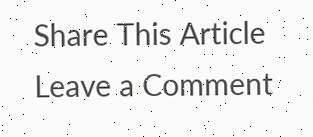Share This Article
Leave a Comment